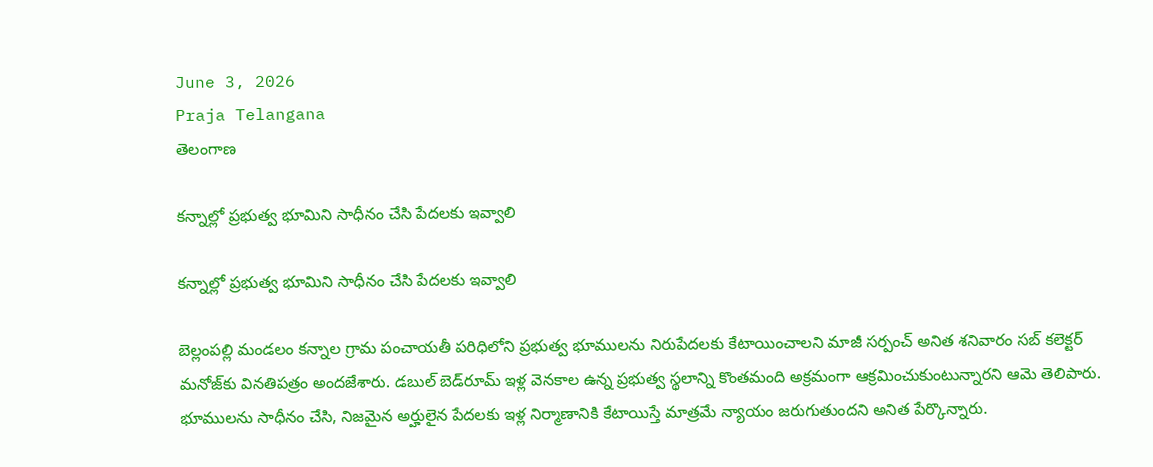June 3, 2026
Praja Telangana
తెలంగాణ

కన్నాల్లో ప్రభుత్వ భూమిని సాధీనం చేసి పేదలకు ఇవ్వాలి

కన్నాల్లో ప్రభుత్వ భూమిని సాధీనం చేసి పేదలకు ఇవ్వాలి

బెల్లంపల్లి మండలం కన్నాల గ్రామ పంచాయతీ పరిధిలోని ప్రభుత్వ భూములను నిరుపేదలకు కేటాయించాలని మాజీ సర్పంచ్ అనిత శనివారం సబ్ కలెక్టర్ మనోజ్‌కు వినతిపత్రం అందజేశారు. డబుల్ బెడ్‌రూమ్ ఇళ్ల వెనకాల ఉన్న ప్రభుత్వ స్థలాన్ని కొంతమంది అక్రమంగా ఆక్రమించుకుంటున్నారని ఆమె తెలిపారు.
భూములను సాధీనం చేసి, నిజమైన అర్హులైన పేదలకు ఇళ్ల నిర్మాణానికి కేటాయిస్తే మాత్రమే న్యాయం జరుగుతుందని అనిత పేర్కొన్నారు.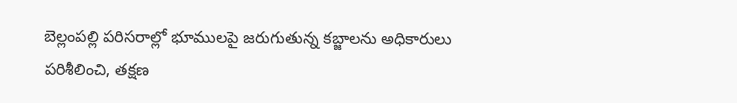బెల్లంపల్లి పరిసరాల్లో భూములపై జరుగుతున్న కబ్జాలను అధికారులు పరిశీలించి, తక్షణ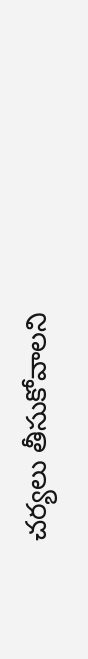చర్యలు తీసుకోవాలని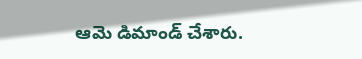ఆమె డిమాండ్ చేశారు.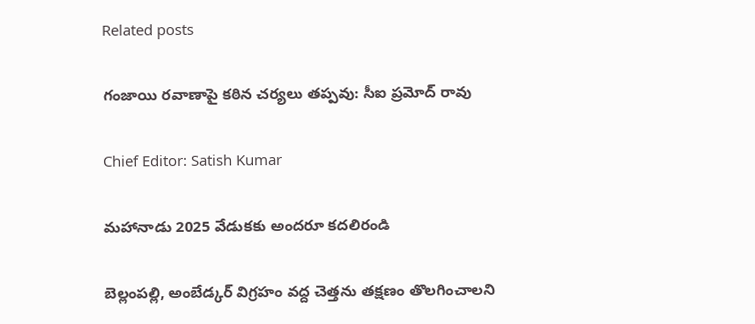Related posts

గంజాయి రవాణాపై కఠిన చర్యలు తప్పవు: సీఐ ప్రమోద్ రావు

Chief Editor: Satish Kumar

మహానాడు 2025 వేడుకకు అందరూ కదలిరండి

బెల్లంపల్లి, అంబేడ్కర్ విగ్రహం వద్ద చెత్తను తక్షణం తొలగించాలని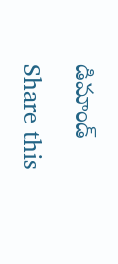డిమాండ్

Share this